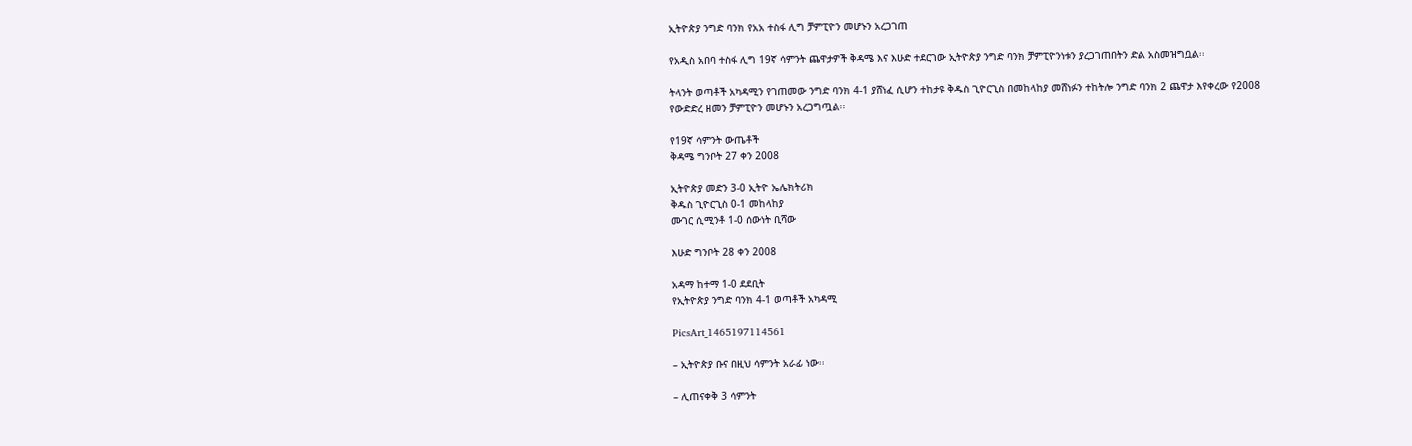ኢትዮጵያ ንግድ ባንክ የአአ ተስፋ ሊግ ቻምፒዮን መሆኑን አረጋገጠ

የአዲስ አበባ ተስፋ ሊግ 19ኛ ሳምንት ጨዋታዎች ቅዳሜ እና እሁድ ተደርገው ኢትዮጵያ ንግድ ባንክ ቻምፒዮንነቱን ያረጋገጠበትን ድል አስመዝግቧል፡፡

ትላንት ወጣቶች አካዳሚን የገጠመው ንግድ ባንክ 4-1 ያሸነፈ ሲሆን ተከታዩ ቅዱስ ጊዮርጊስ በመከላከያ መሸነፉን ተከትሎ ንግድ ባንክ 2 ጨዋታ እየቀረው የ2008 የውድድረ ዘመን ቻምፒዮን መሆኑን አረጋግጧል፡፡

የ19ኛ ሳምንት ውጤቶች
ቅዳሜ ግንቦት 27 ቀን 2008

ኢትዮጵያ መድን 3-0 ኢትዮ ኤሌክትሪክ
ቅዱስ ጊዮርጊስ 0-1 መከላከያ
ሙገር ሲሚንቶ 1-0 ሰውነት ቢሻው

እሁድ ግንቦት 28 ቀን 2008

አዳማ ከተማ 1-0 ደደቢት
የኢትዮጵያ ንግድ ባንክ 4-1 ወጣቶች አካዳሚ

PicsArt_1465197114561

– ኢትዮጵያ ቡና በዚህ ሳምንት አራፊ ነው፡፡

– ሊጠናቀቅ 3 ሳምንት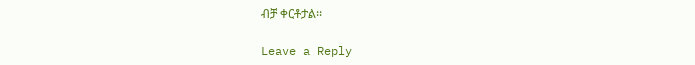ብቻ ቀርቶታል፡፡

Leave a Reply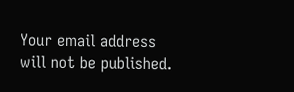Your email address will not be published.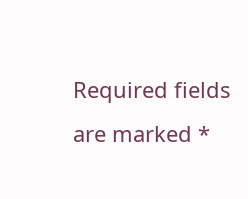Required fields are marked *